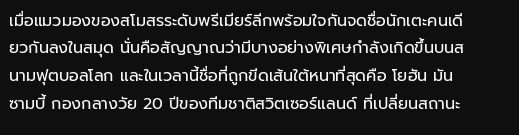เมื่อแมวมองของสโมสรระดับพรีเมียร์ลีกพร้อมใจกันจดชื่อนักเตะคนเดียวกันลงในสมุด นั่นคือสัญญาณว่ามีบางอย่างพิเศษกำลังเกิดขึ้นบนสนามฟุตบอลโลก และในเวลานี้ชื่อที่ถูกขีดเส้นใต้หนาที่สุดคือ โยฮัน มันซามบี้ กองกลางวัย 20 ปีของทีมชาติสวิตเซอร์แลนด์ ที่เปลี่ยนสถานะ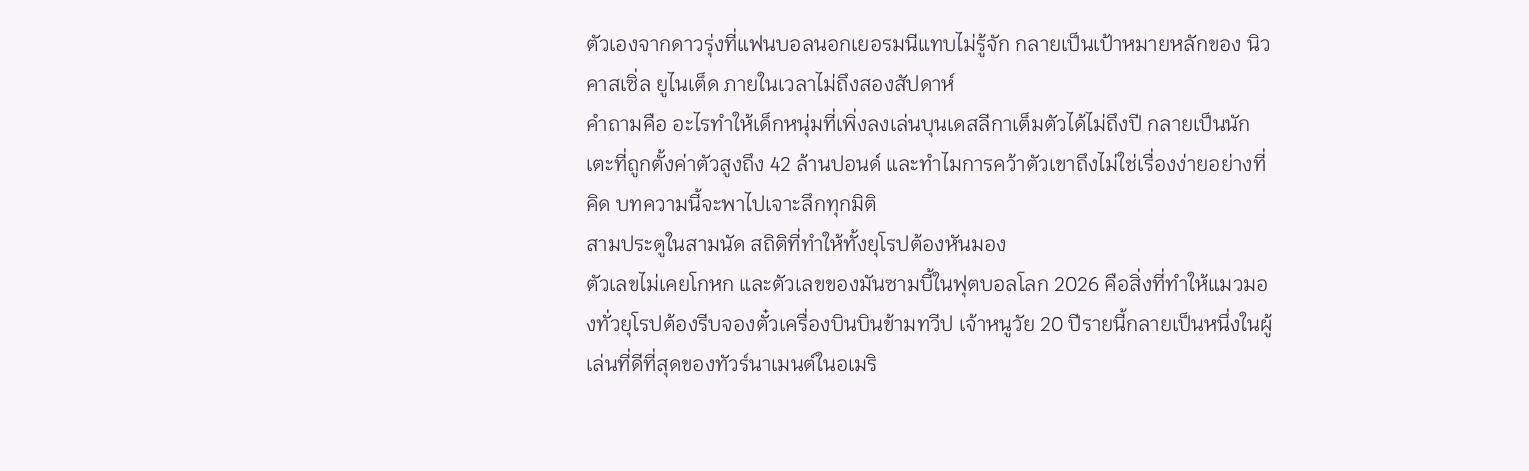ตัวเองจากดาวรุ่งที่แฟนบอลนอกเยอรมนีแทบไม่รู้จัก กลายเป็นเป้าหมายหลักของ นิวคาสเซิ่ล ยูไนเต็ด ภายในเวลาไม่ถึงสองสัปดาห์
คำถามคือ อะไรทำให้เด็กหนุ่มที่เพิ่งลงเล่นบุนเดสลีกาเต็มตัวได้ไม่ถึงปี กลายเป็นนักเตะที่ถูกตั้งค่าตัวสูงถึง 42 ล้านปอนด์ และทำไมการคว้าตัวเขาถึงไม่ใช่เรื่องง่ายอย่างที่คิด บทความนี้จะพาไปเจาะลึกทุกมิติ
สามประตูในสามนัด สถิติที่ทำให้ทั้งยุโรปต้องหันมอง
ตัวเลขไม่เคยโกหก และตัวเลขของมันซามบี้ในฟุตบอลโลก 2026 คือสิ่งที่ทำให้แมวมองทั่วยุโรปต้องรีบจองตั๋วเครื่องบินบินข้ามทวีป เจ้าหนูวัย 20 ปีรายนี้กลายเป็นหนึ่งในผู้เล่นที่ดีที่สุดของทัวร์นาเมนต์ในอเมริ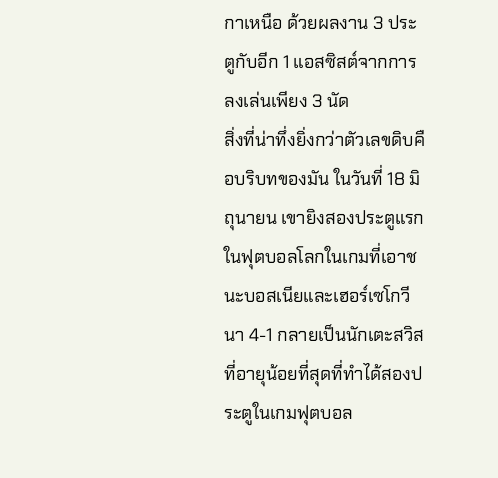กาเหนือ ด้วยผลงาน 3 ประตูกับอีก 1 แอสซิสต์จากการลงเล่นเพียง 3 นัด
สิ่งที่น่าทึ่งยิ่งกว่าตัวเลขดิบคือบริบทของมัน ในวันที่ 18 มิถุนายน เขายิงสองประตูแรกในฟุตบอลโลกในเกมที่เอาชนะบอสเนียและเฮอร์เซโกวีนา 4-1 กลายเป็นนักเตะสวิสที่อายุน้อยที่สุดที่ทำได้สองประตูในเกมฟุตบอล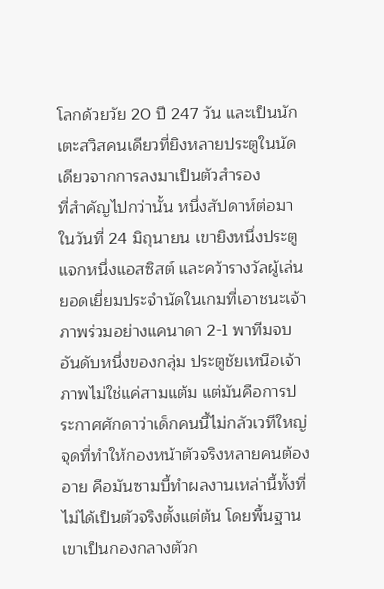โลกด้วยวัย 20 ปี 247 วัน และเป็นนักเตะสวิสคนเดียวที่ยิงหลายประตูในนัดเดียวจากการลงมาเป็นตัวสำรอง
ที่สำคัญไปกว่านั้น หนึ่งสัปดาห์ต่อมาในวันที่ 24 มิถุนายน เขายิงหนึ่งประตู แจกหนึ่งแอสซิสต์ และคว้ารางวัลผู้เล่นยอดเยี่ยมประจำนัดในเกมที่เอาชนะเจ้าภาพร่วมอย่างแคนาดา 2-1 พาทีมจบอันดับหนึ่งของกลุ่ม ประตูชัยเหนือเจ้าภาพไม่ใช่แค่สามแต้ม แต่มันคือการประกาศศักดาว่าเด็กคนนี้ไม่กลัวเวทีใหญ่
จุดที่ทำให้กองหน้าตัวจริงหลายคนต้องอาย คือมันซามบี้ทำผลงานเหล่านี้ทั้งที่ไม่ได้เป็นตัวจริงตั้งแต่ต้น โดยพื้นฐานเขาเป็นกองกลางตัวก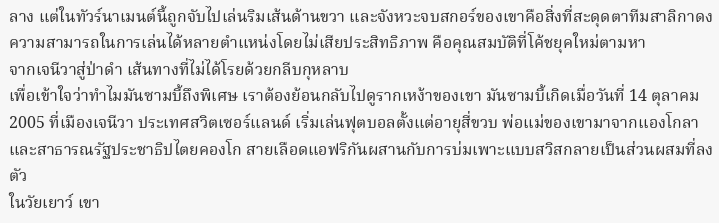ลาง แต่ในทัวร์นาเมนต์นี้ถูกจับไปเล่นริมเส้นด้านขวา และจังหวะจบสกอร์ของเขาคือสิ่งที่สะดุดตาทีมสาลิกาดง ความสามารถในการเล่นได้หลายตำแหน่งโดยไม่เสียประสิทธิภาพ คือคุณสมบัติที่โค้ชยุคใหม่ตามหา
จากเจนีวาสู่ป่าดำ เส้นทางที่ไม่ได้โรยด้วยกลีบกุหลาบ
เพื่อเข้าใจว่าทำไมมันซามบี้ถึงพิเศษ เราต้องย้อนกลับไปดูรากเหง้าของเขา มันซามบี้เกิดเมื่อวันที่ 14 ตุลาคม 2005 ที่เมืองเจนีวา ประเทศสวิตเซอร์แลนด์ เริ่มเล่นฟุตบอลตั้งแต่อายุสี่ขวบ พ่อแม่ของเขามาจากแองโกลาและสาธารณรัฐประชาธิปไตยคองโก สายเลือดแอฟริกันผสานกับการบ่มเพาะแบบสวิสกลายเป็นส่วนผสมที่ลงตัว
ในวัยเยาว์ เขา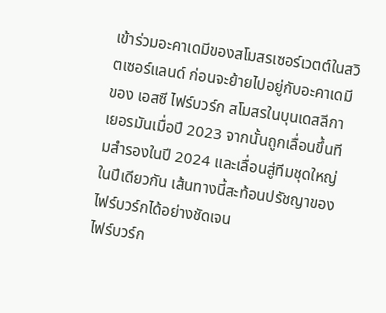เข้าร่วมอะคาเดมีของสโมสรเซอร์เวตต์ในสวิตเซอร์แลนด์ ก่อนจะย้ายไปอยู่กับอะคาเดมีของ เอสซี ไฟร์บวร์ก สโมสรในบุนเดสลีกาเยอรมันเมื่อปี 2023 จากนั้นถูกเลื่อนขึ้นทีมสำรองในปี 2024 และเลื่อนสู่ทีมชุดใหญ่ในปีเดียวกัน เส้นทางนี้สะท้อนปรัชญาของไฟร์บวร์กได้อย่างชัดเจน
ไฟร์บวร์ก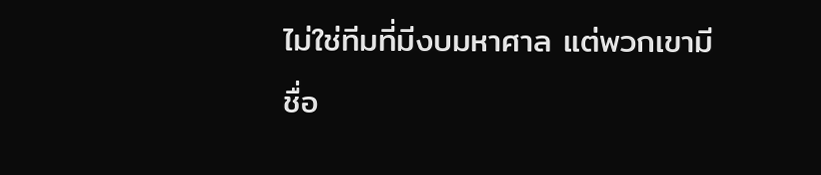ไม่ใช่ทีมที่มีงบมหาศาล แต่พวกเขามีชื่อ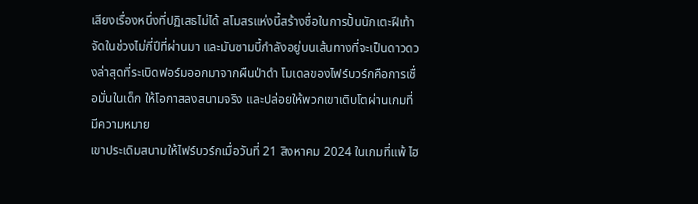เสียงเรื่องหนึ่งที่ปฏิเสธไม่ได้ สโมสรแห่งนี้สร้างชื่อในการปั้นนักเตะฝีเท้าจัดในช่วงไม่กี่ปีที่ผ่านมา และมันซามบี้กำลังอยู่บนเส้นทางที่จะเป็นดาวดวงล่าสุดที่ระเบิดฟอร์มออกมาจากผืนป่าดำ โมเดลของไฟร์บวร์กคือการเชื่อมั่นในเด็ก ให้โอกาสลงสนามจริง และปล่อยให้พวกเขาเติบโตผ่านเกมที่มีความหมาย
เขาประเดิมสนามให้ไฟร์บวร์กเมื่อวันที่ 21 สิงหาคม 2024 ในเกมที่แพ้ ไฮ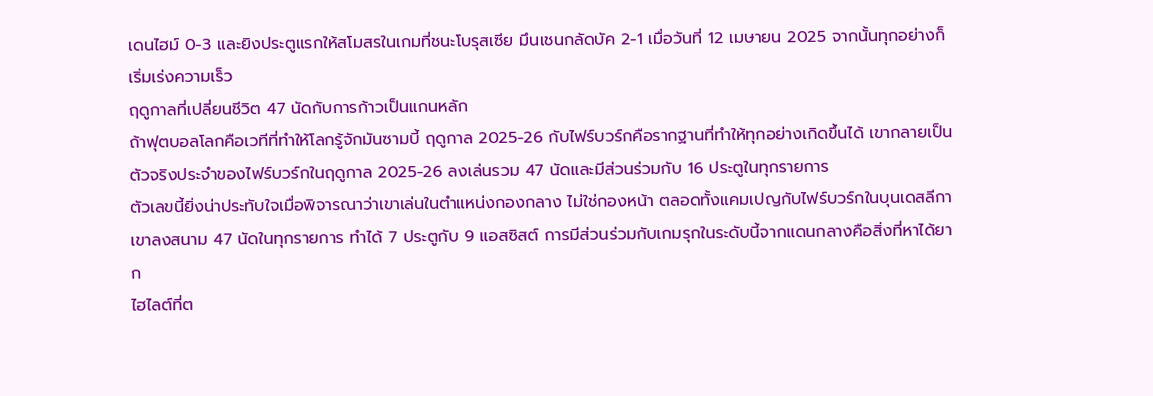เดนไฮม์ 0-3 และยิงประตูแรกให้สโมสรในเกมที่ชนะโบรุสเซีย มึนเชนกลัดบัค 2-1 เมื่อวันที่ 12 เมษายน 2025 จากนั้นทุกอย่างก็เริ่มเร่งความเร็ว
ฤดูกาลที่เปลี่ยนชีวิต 47 นัดกับการก้าวเป็นแกนหลัก
ถ้าฟุตบอลโลกคือเวทีที่ทำให้โลกรู้จักมันซามบี้ ฤดูกาล 2025-26 กับไฟร์บวร์กคือรากฐานที่ทำให้ทุกอย่างเกิดขึ้นได้ เขากลายเป็นตัวจริงประจำของไฟร์บวร์กในฤดูกาล 2025-26 ลงเล่นรวม 47 นัดและมีส่วนร่วมกับ 16 ประตูในทุกรายการ
ตัวเลขนี้ยิ่งน่าประทับใจเมื่อพิจารณาว่าเขาเล่นในตำแหน่งกองกลาง ไม่ใช่กองหน้า ตลอดทั้งแคมเปญกับไฟร์บวร์กในบุนเดสลีกา เขาลงสนาม 47 นัดในทุกรายการ ทำได้ 7 ประตูกับ 9 แอสซิสต์ การมีส่วนร่วมกับเกมรุกในระดับนี้จากแดนกลางคือสิ่งที่หาได้ยาก
ไฮไลต์ที่ต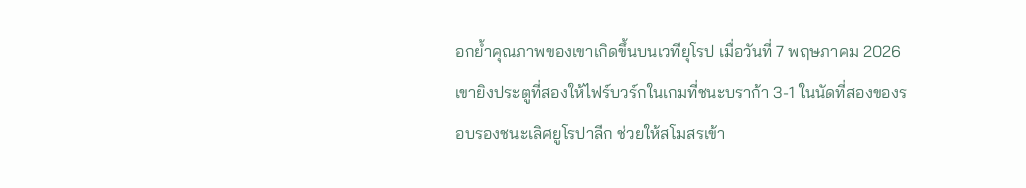อกย้ำคุณภาพของเขาเกิดขึ้นบนเวทียุโรป เมื่อวันที่ 7 พฤษภาคม 2026 เขายิงประตูที่สองให้ไฟร์บวร์กในเกมที่ชนะบราก้า 3-1 ในนัดที่สองของรอบรองชนะเลิศยูโรปาลีก ช่วยให้สโมสรเข้า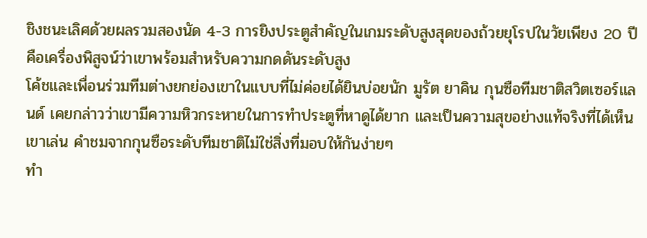ชิงชนะเลิศด้วยผลรวมสองนัด 4-3 การยิงประตูสำคัญในเกมระดับสูงสุดของถ้วยยุโรปในวัยเพียง 20 ปี คือเครื่องพิสูจน์ว่าเขาพร้อมสำหรับความกดดันระดับสูง
โค้ชและเพื่อนร่วมทีมต่างยกย่องเขาในแบบที่ไม่ค่อยได้ยินบ่อยนัก มูรัต ยาคิน กุนซือทีมชาติสวิตเซอร์แลนด์ เคยกล่าวว่าเขามีความหิวกระหายในการทำประตูที่หาดูได้ยาก และเป็นความสุขอย่างแท้จริงที่ได้เห็นเขาเล่น คำชมจากกุนซือระดับทีมชาติไม่ใช่สิ่งที่มอบให้กันง่ายๆ
ทำ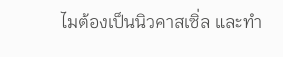ไมต้องเป็นนิวคาสเซิ่ล และทำ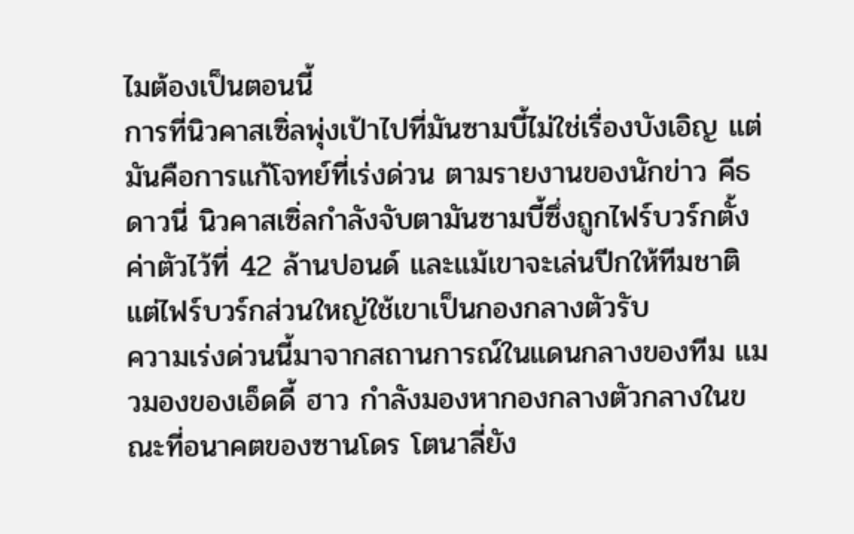ไมต้องเป็นตอนนี้
การที่นิวคาสเซิ่ลพุ่งเป้าไปที่มันซามบี้ไม่ใช่เรื่องบังเอิญ แต่มันคือการแก้โจทย์ที่เร่งด่วน ตามรายงานของนักข่าว คีธ ดาวนี่ นิวคาสเซิ่ลกำลังจับตามันซามบี้ซึ่งถูกไฟร์บวร์กตั้งค่าตัวไว้ที่ 42 ล้านปอนด์ และแม้เขาจะเล่นปีกให้ทีมชาติ แต่ไฟร์บวร์กส่วนใหญ่ใช้เขาเป็นกองกลางตัวรับ
ความเร่งด่วนนี้มาจากสถานการณ์ในแดนกลางของทีม แมวมองของเอ็ดดี้ ฮาว กำลังมองหากองกลางตัวกลางในขณะที่อนาคตของซานโดร โตนาลี่ยัง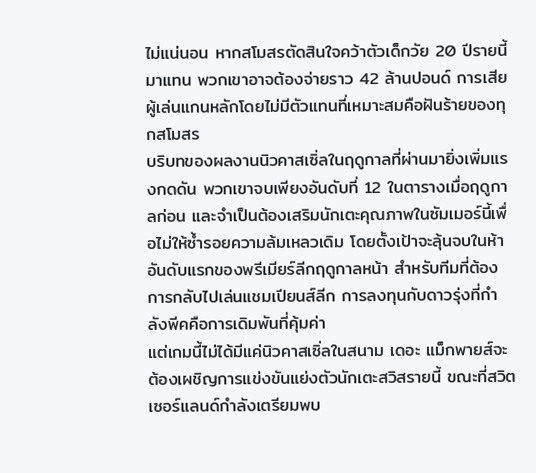ไม่แน่นอน หากสโมสรตัดสินใจคว้าตัวเด็กวัย 20 ปีรายนี้มาแทน พวกเขาอาจต้องจ่ายราว 42 ล้านปอนด์ การเสียผู้เล่นแกนหลักโดยไม่มีตัวแทนที่เหมาะสมคือฝันร้ายของทุกสโมสร
บริบทของผลงานนิวคาสเซิ่ลในฤดูกาลที่ผ่านมายิ่งเพิ่มแรงกดดัน พวกเขาจบเพียงอันดับที่ 12 ในตารางเมื่อฤดูกาลก่อน และจำเป็นต้องเสริมนักเตะคุณภาพในซัมเมอร์นี้เพื่อไม่ให้ซ้ำรอยความล้มเหลวเดิม โดยตั้งเป้าจะลุ้นจบในห้าอันดับแรกของพรีเมียร์ลีกฤดูกาลหน้า สำหรับทีมที่ต้องการกลับไปเล่นแชมเปียนส์ลีก การลงทุนกับดาวรุ่งที่กำลังพีคคือการเดิมพันที่คุ้มค่า
แต่เกมนี้ไม่ได้มีแค่นิวคาสเซิ่ลในสนาม เดอะ แม็กพายส์จะต้องเผชิญการแข่งขันแย่งตัวนักเตะสวิสรายนี้ ขณะที่สวิตเซอร์แลนด์กำลังเตรียมพบ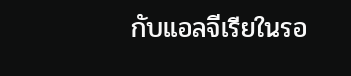กับแอลจีเรียในรอ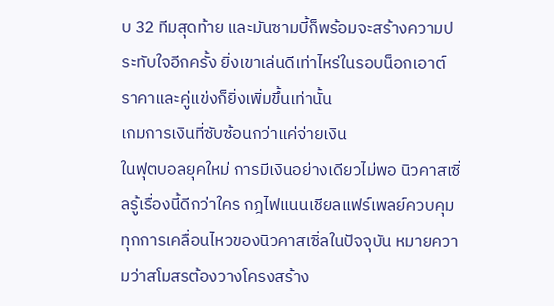บ 32 ทีมสุดท้าย และมันซามบี้ก็พร้อมจะสร้างความประทับใจอีกครั้ง ยิ่งเขาเล่นดีเท่าไหร่ในรอบน็อกเอาต์ ราคาและคู่แข่งก็ยิ่งเพิ่มขึ้นเท่านั้น
เกมการเงินที่ซับซ้อนกว่าแค่จ่ายเงิน
ในฟุตบอลยุคใหม่ การมีเงินอย่างเดียวไม่พอ นิวคาสเซิ่ลรู้เรื่องนี้ดีกว่าใคร กฎไฟแนนเชียลแฟร์เพลย์ควบคุมทุกการเคลื่อนไหวของนิวคาสเซิ่ลในปัจจุบัน หมายความว่าสโมสรต้องวางโครงสร้าง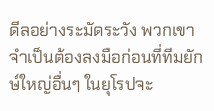ดีลอย่างระมัดระวัง พวกเขาจำเป็นต้องลงมือก่อนที่ทีมยักษ์ใหญ่อื่นๆ ในยุโรปจะ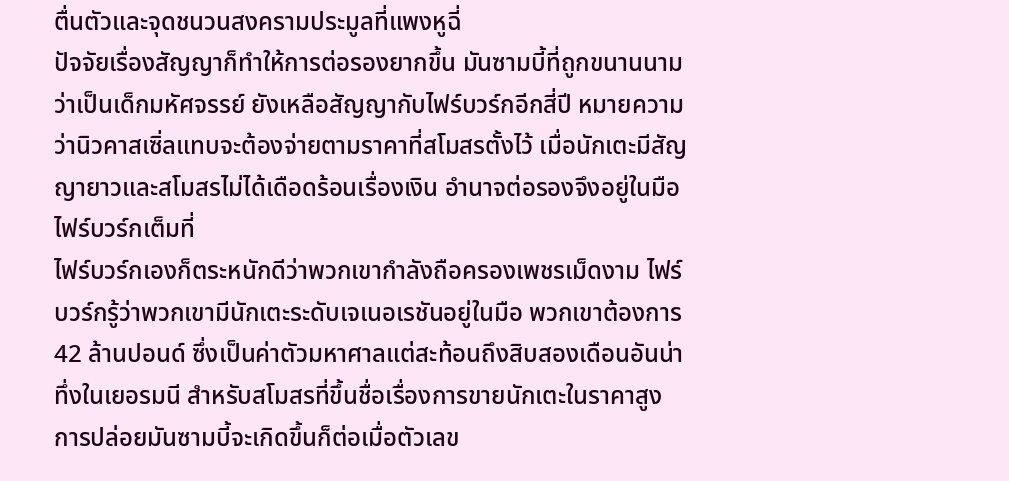ตื่นตัวและจุดชนวนสงครามประมูลที่แพงหูฉี่
ปัจจัยเรื่องสัญญาก็ทำให้การต่อรองยากขึ้น มันซามบี้ที่ถูกขนานนามว่าเป็นเด็กมหัศจรรย์ ยังเหลือสัญญากับไฟร์บวร์กอีกสี่ปี หมายความว่านิวคาสเซิ่ลแทบจะต้องจ่ายตามราคาที่สโมสรตั้งไว้ เมื่อนักเตะมีสัญญายาวและสโมสรไม่ได้เดือดร้อนเรื่องเงิน อำนาจต่อรองจึงอยู่ในมือไฟร์บวร์กเต็มที่
ไฟร์บวร์กเองก็ตระหนักดีว่าพวกเขากำลังถือครองเพชรเม็ดงาม ไฟร์บวร์กรู้ว่าพวกเขามีนักเตะระดับเจเนอเรชันอยู่ในมือ พวกเขาต้องการ 42 ล้านปอนด์ ซึ่งเป็นค่าตัวมหาศาลแต่สะท้อนถึงสิบสองเดือนอันน่าทึ่งในเยอรมนี สำหรับสโมสรที่ขึ้นชื่อเรื่องการขายนักเตะในราคาสูง การปล่อยมันซามบี้จะเกิดขึ้นก็ต่อเมื่อตัวเลข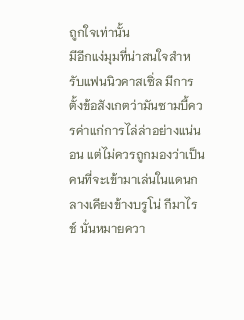ถูกใจเท่านั้น
มีอีกแง่มุมที่น่าสนใจสำหรับแฟนนิวคาสเซิ่ล มีการตั้งข้อสังเกตว่ามันซามบี้ควรค่าแก่การไล่ล่าอย่างแน่นอน แต่ไม่ควรถูกมองว่าเป็นคนที่จะเข้ามาเล่นในแดนกลางเคียงข้างบรูโน่ กีมาไรช์ นั่นหมายควา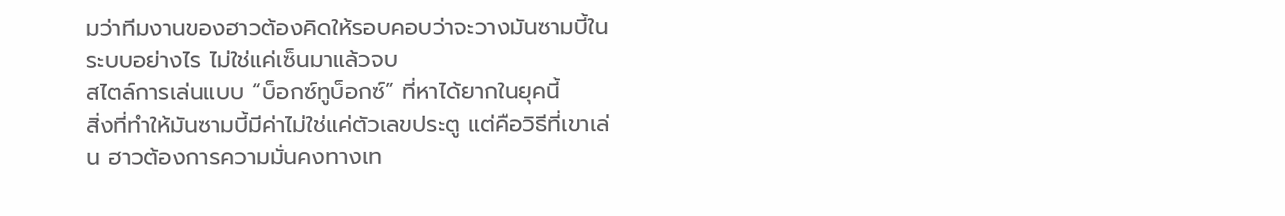มว่าทีมงานของฮาวต้องคิดให้รอบคอบว่าจะวางมันซามบี้ในระบบอย่างไร ไม่ใช่แค่เซ็นมาแล้วจบ
สไตล์การเล่นแบบ “บ็อกซ์ทูบ็อกซ์” ที่หาได้ยากในยุคนี้
สิ่งที่ทำให้มันซามบี้มีค่าไม่ใช่แค่ตัวเลขประตู แต่คือวิธีที่เขาเล่น ฮาวต้องการความมั่นคงทางเท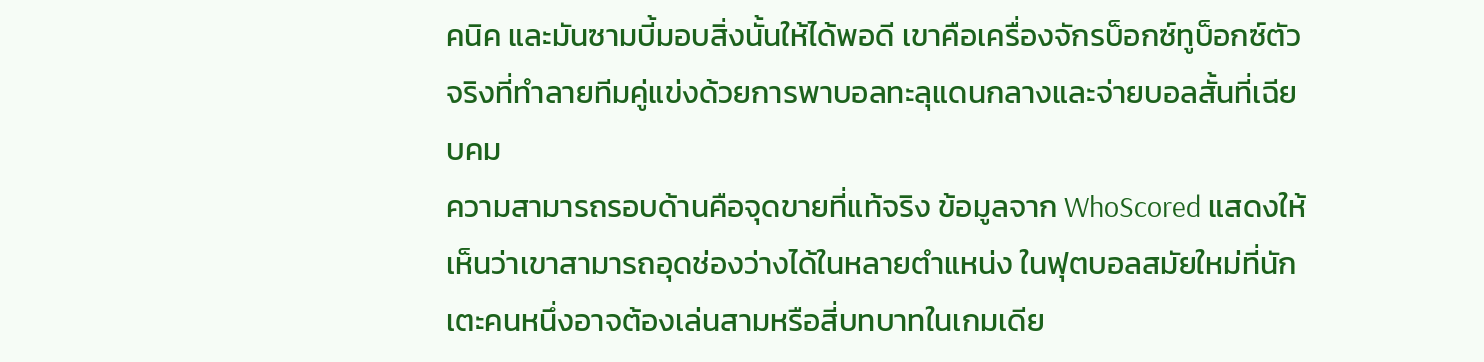คนิค และมันซามบี้มอบสิ่งนั้นให้ได้พอดี เขาคือเครื่องจักรบ็อกซ์ทูบ็อกซ์ตัวจริงที่ทำลายทีมคู่แข่งด้วยการพาบอลทะลุแดนกลางและจ่ายบอลสั้นที่เฉียบคม
ความสามารถรอบด้านคือจุดขายที่แท้จริง ข้อมูลจาก WhoScored แสดงให้เห็นว่าเขาสามารถอุดช่องว่างได้ในหลายตำแหน่ง ในฟุตบอลสมัยใหม่ที่นักเตะคนหนึ่งอาจต้องเล่นสามหรือสี่บทบาทในเกมเดีย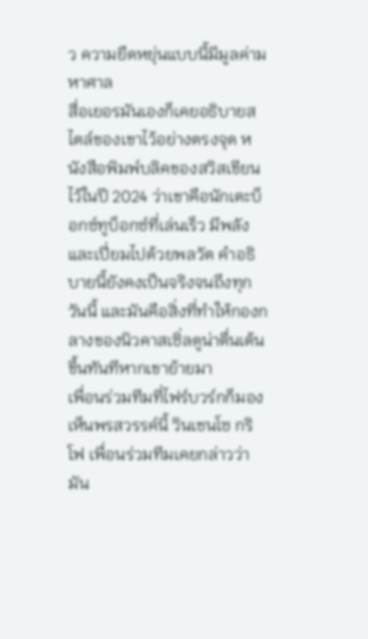ว ความยืดหยุ่นแบบนี้มีมูลค่ามหาศาล
สื่อเยอรมันเองก็เคยอธิบายสไตล์ของเขาไว้อย่างตรงจุด หนังสือพิมพ์บลิคของสวิสเขียนไว้ในปี 2024 ว่าเขาคือนักเตะบ็อกซ์ทูบ็อกซ์ที่เล่นเร็ว มีพลัง และเปี่ยมไปด้วยพลวัต คำอธิบายนี้ยังคงเป็นจริงจนถึงทุกวันนี้ และมันคือสิ่งที่ทำให้กองกลางของนิวคาสเซิ่ลดูน่าตื่นเต้นขึ้นทันทีหากเขาย้ายมา
เพื่อนร่วมทีมที่ไฟร์บวร์กก็มองเห็นพรสวรรค์นี้ วินเชนโซ กริโฟ เพื่อนร่วมทีมเคยกล่าวว่ามัน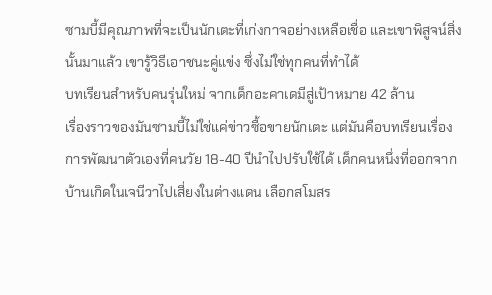ซามบี้มีคุณภาพที่จะเป็นนักเตะที่เก่งกาจอย่างเหลือเชื่อ และเขาพิสูจน์สิ่งนั้นมาแล้ว เขารู้วิธีเอาชนะคู่แข่ง ซึ่งไม่ใช่ทุกคนที่ทำได้
บทเรียนสำหรับคนรุ่นใหม่ จากเด็กอะคาเดมีสู่เป้าหมาย 42 ล้าน
เรื่องราวของมันซามบี้ไม่ใช่แค่ข่าวซื้อขายนักเตะ แต่มันคือบทเรียนเรื่องการพัฒนาตัวเองที่คนวัย 18-40 ปีนำไปปรับใช้ได้ เด็กคนหนึ่งที่ออกจากบ้านเกิดในเจนีวาไปเสี่ยงในต่างแดน เลือกสโมสร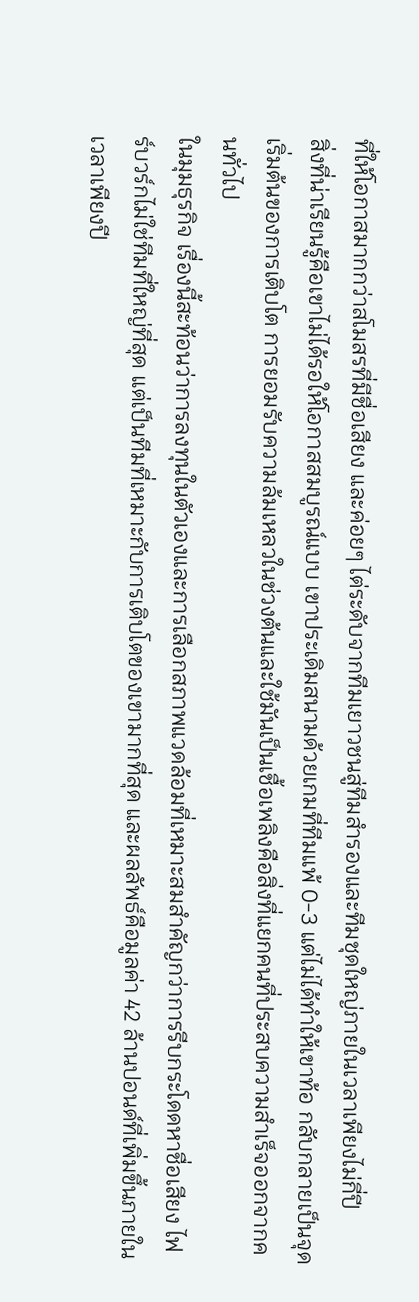ที่ให้โอกาสมากกว่าสโมสรที่มีชื่อเสียง และค่อยๆ ไต่ระดับจากทีมเยาวชนสู่ทีมสำรองและทีมชุดใหญ่ภายในเวลาเพียงไม่กี่ปี
สิ่งที่น่าเรียนรู้คือเขาไม่ได้รอให้โอกาสสมบูรณ์แบบ เขาประเดิมสนามด้วยเกมที่ทีมแพ้ 0-3 แต่ไม่ได้ทำให้เขาท้อ กลับกลายเป็นจุดเริ่มต้นของการเติบโต การยอมรับความล้มเหลวในช่วงต้นและใช้มันเป็นเชื้อเพลิงคือสิ่งที่แยกคนที่ประสบความสำเร็จออกจากคนทั่วไป
ในมุมธุรกิจ เรื่องนี้สะท้อนว่าการลงทุนในตัวเองและการเลือกสภาพแวดล้อมที่เหมาะสมสำคัญกว่าการรีบกระโดดหาชื่อเสียง ไฟร์บวร์กไม่ใช่ทีมที่ใหญ่ที่สุด แต่เป็นทีมที่เหมาะกับการเติบโตของเขามากที่สุด และผลลัพธ์คือมูลค่า 42 ล้านปอนด์ที่เพิ่มขึ้นภายในเวลาเพียงปี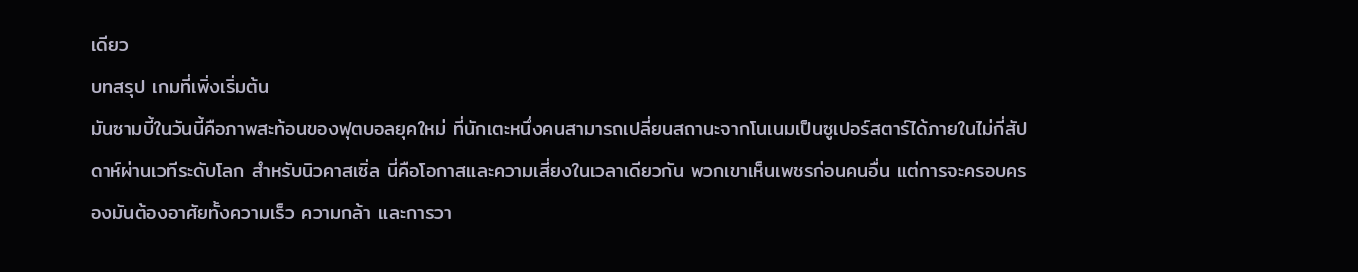เดียว
บทสรุป เกมที่เพิ่งเริ่มต้น
มันซามบี้ในวันนี้คือภาพสะท้อนของฟุตบอลยุคใหม่ ที่นักเตะหนึ่งคนสามารถเปลี่ยนสถานะจากโนเนมเป็นซูเปอร์สตาร์ได้ภายในไม่กี่สัปดาห์ผ่านเวทีระดับโลก สำหรับนิวคาสเซิ่ล นี่คือโอกาสและความเสี่ยงในเวลาเดียวกัน พวกเขาเห็นเพชรก่อนคนอื่น แต่การจะครอบครองมันต้องอาศัยทั้งความเร็ว ความกล้า และการวา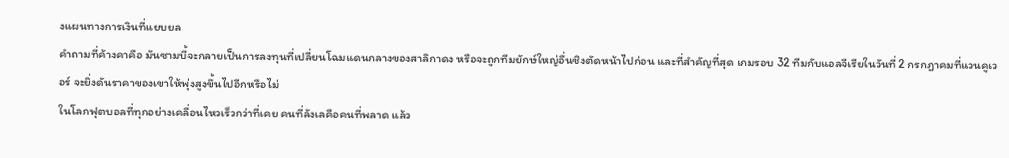งแผนทางการเงินที่แยบยล
คำถามที่ค้างคาคือ มันซามบี้จะกลายเป็นการลงทุนที่เปลี่ยนโฉมแดนกลางของสาลิกาดง หรือจะถูกทีมยักษ์ใหญ่อื่นชิงตัดหน้าไปก่อน และที่สำคัญที่สุด เกมรอบ 32 ทีมกับแอลจีเรียในวันที่ 2 กรกฎาคมที่แวนคูเวอร์ จะยิ่งดันราคาของเขาให้พุ่งสูงขึ้นไปอีกหรือไม่
ในโลกฟุตบอลที่ทุกอย่างเคลื่อนไหวเร็วกว่าที่เคย คนที่ลังเลคือคนที่พลาด แล้ว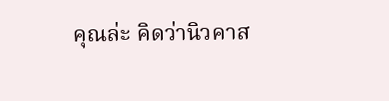คุณล่ะ คิดว่านิวคาส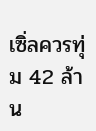เซิ่ลควรทุ่ม 42 ล้าน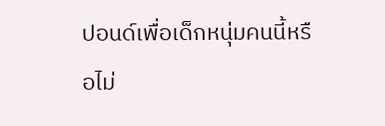ปอนด์เพื่อเด็กหนุ่มคนนี้หรือไม่